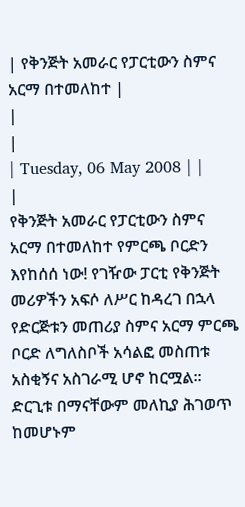| የቅንጅት አመራር የፓርቲውን ስምና አርማ በተመለከተ |
|
|
| Tuesday, 06 May 2008 | |
|
የቅንጅት አመራር የፓርቲውን ስምና አርማ በተመለከተ የምርጫ ቦርድን እየከሰሰ ነው! የገዥው ፓርቲ የቅንጅት መሪዎችን አፍሶ ለሥር ከዳረገ በኋላ የድርጅቱን መጠሪያ ስምና አርማ ምርጫ ቦርድ ለግለስቦች አሳልፎ መስጠቱ አስቂኝና አስገራሚ ሆኖ ከርሟል። ድርጊቱ በማናቸውም መለኪያ ሕገወጥ ከመሆኑም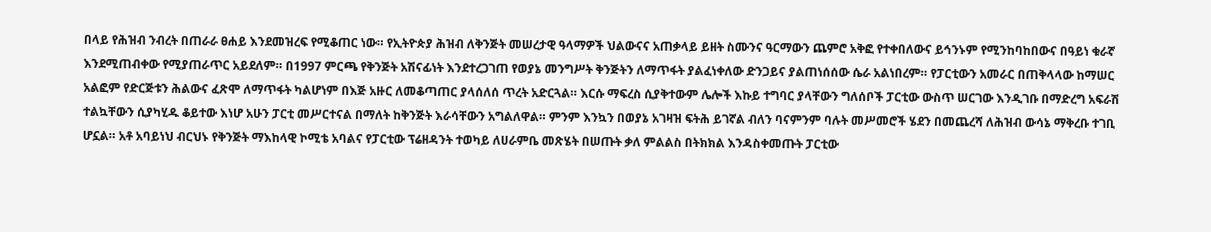በላይ የሕዝብ ንብረት በጠራራ ፀሐይ እንደመዝረፍ የሚቆጠር ነው። የኢትዮጵያ ሕዝብ ለቅንጅት መሠረታዊ ዓላማዎች ህልውናና አጠቃላይ ይዘት ስሙንና ዓርማውን ጨምሮ አቅፎ የተቀበለውና ይኅንኑም የሚንከባከበውና በዓይነ ቁራኛ እንደሚጠብቀው የሚያጠራጥር አይደለም። በ1997 ምርጫ የቅንጅት አሽናፊነት እንደተረጋገጠ የወያኔ መንግሥት ቅንጅትን ለማጥፋት ያልፈነቀለው ድንጋይና ያልጠነሰሰው ሴራ አልነበረም። የፓርቲውን አመራር በጠቅላላው ከማሠር አልፎም የድርጅቱን ሕልውና ፈጽሞ ለማጥፋት ካልሆነም በእጅ አዙር ለመቆጣጠር ያላሰለሰ ጥረት አድርጓል። እርሱ ማፍረስ ሲያቅተውም ሌሎች እኩይ ተግባር ያላቸውን ግለሰቦች ፓርቲው ውስጥ ሠርገው እንዲገቡ በማድረግ አፍራሽ ተልኳቸውን ሲያካሂዱ ቆይተው እነሆ አሁን ፓርቲ መሥርተናል በማለት ከቅንጅት እራሳቸውን አግልለዋል። ምንም እንኳን በወያኔ አገዛዝ ፍትሕ ይገኛል ብለን ባናምንም ባሉት መሥመሮች ሄደን በመጨረሻ ለሕዝብ ውሳኔ ማቅረቡ ተገቢ ሆኗል። አቶ አባይነህ ብርህኑ የቅንጅት ማእከላዊ ኮሚቴ አባልና የፓርቲው ፕሬዘዳንት ተወካይ ለሀራምቤ መጽሄት በሠጡት ቃለ ምልልስ በትክክል እንዳስቀመጡት ፓርቲው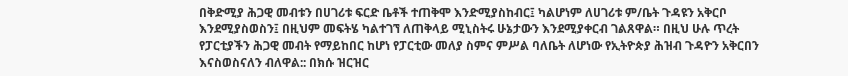በቅድሚያ ሕጋዊ መብቱን በሀገሪቱ ፍርድ ቤቶች ተጠቅሞ እንድሚያስከብር፤ ካልሆነም ለሀገሪቱ ም/ቤት ጉዳዩን አቅርቦ እንደሚያስወስን፤ በዚህም መፍትሄ ካልተገኘ ለጠቅላይ ሚኒስትሩ ሁኔታውን እንደሚያቀርብ ገልጸዋል። በዚህ ሁሉ ጥረት የፓርቲያችን ሕጋዊ መብት የማይከበር ከሆነ የፓርቲው መለያ ስምና ምሥል ባለቤት ለሆነው የኢትዮጵያ ሕዝብ ጉዳዮን አቅርበን እናስወስናለን ብለዋል:: በክሱ ዝርዝር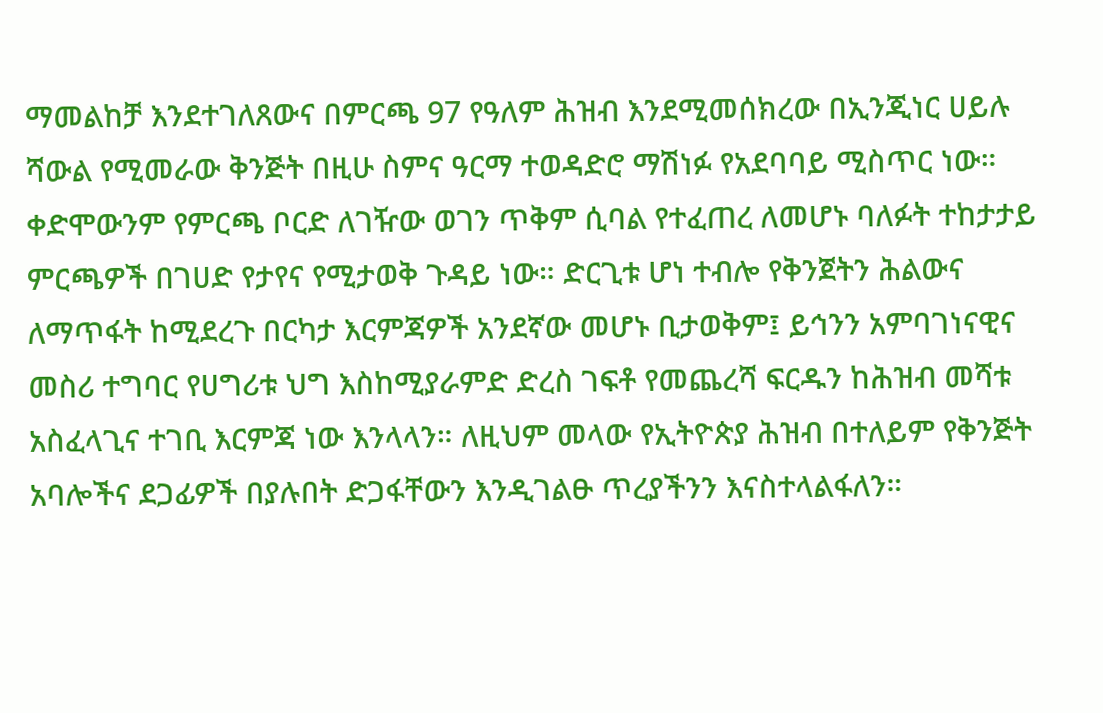ማመልከቻ እንደተገለጸውና በምርጫ 97 የዓለም ሕዝብ እንደሚመሰክረው በኢንጂነር ሀይሉ ሻውል የሚመራው ቅንጅት በዚሁ ስምና ዓርማ ተወዳድሮ ማሽነፉ የአደባባይ ሚስጥር ነው። ቀድሞውንም የምርጫ ቦርድ ለገዥው ወገን ጥቅም ሲባል የተፈጠረ ለመሆኑ ባለፉት ተከታታይ ምርጫዎች በገሀድ የታየና የሚታወቅ ጉዳይ ነው። ድርጊቱ ሆነ ተብሎ የቅንጀትን ሕልውና ለማጥፋት ከሚደረጉ በርካታ እርምጃዎች አንደኛው መሆኑ ቢታወቅም፤ ይኅንን አምባገነናዊና መስሪ ተግባር የሀግሪቱ ህግ እስከሚያራምድ ድረስ ገፍቶ የመጨረሻ ፍርዱን ከሕዝብ መሻቱ አስፈላጊና ተገቢ እርምጃ ነው እንላላን። ለዚህም መላው የኢትዮጵያ ሕዝብ በተለይም የቅንጅት አባሎችና ደጋፊዎች በያሉበት ድጋፋቸውን እንዲገልፁ ጥረያችንን እናስተላልፋለን።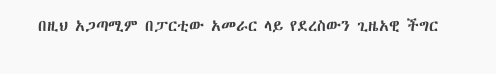በዚህ አጋጣሚም በፓርቲው አመራር ላይ የደረስውን ጊዜአዊ ችግር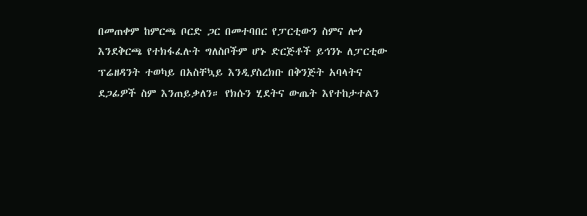በመጠቀም ከምርጫ ቦርድ ጋር በመተባበር የፓርቲውን ስምና ሎጎ እንደቅርጫ የተክፋፈሉት ግለስቦችም ሆኑ ድርጅቶች ይኅንኑ ለፓርቲው ፕሬዘዳንት ተወካይ በአስቸኳይ እንዲያስረክቡ በቅንጅት አባላትና ደጋፊዎች ስም እንጠይቃለን። የክሱን ሂደትና ውጤት እየተከታተልን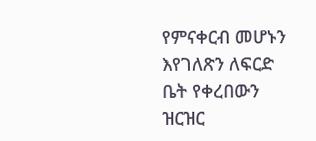የምናቀርብ መሆኑን እየገለጽን ለፍርድ ቤት የቀረበውን ዝርዝር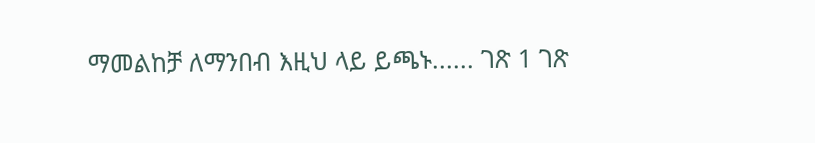ማመልከቻ ለማንበብ እዚህ ላይ ይጫኑ...... ገጽ 1 ገጽ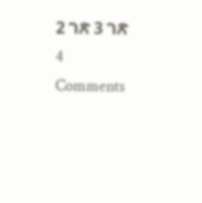2 ገጽ 3 ገጽ 4
Comments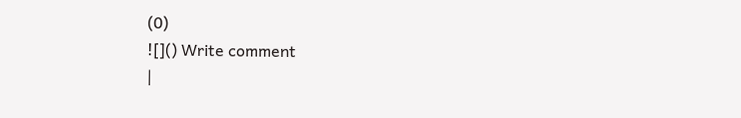(0)
![]() Write comment
|